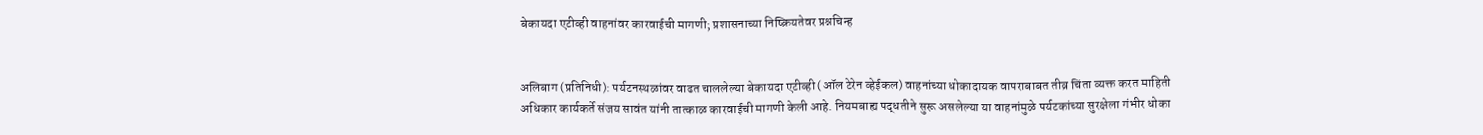बेकायदा एटीव्ही वाहनांवर कारवाईची मागणी; प्रशासनाच्या निष्क्रियतेवर प्रश्नचिन्ह


अलिबाग (प्रतिनिधी): पर्यटनस्थळांवर वाढत चाललेल्या बेकायदा एटीव्ही (ऑल टेरेन व्हेईकल) वाहनांच्या धोकादायक वापराबाबत तीव्र चिंता व्यक्त करत माहिती अधिकार कार्यकर्ते संजय सावंत यांनी तात्काळ कारवाईची मागणी केली आहे. नियमबाह्य पद्धतीने सुरू असलेल्या या वाहनांमुळे पर्यटकांच्या सुरक्षेला गंभीर धोका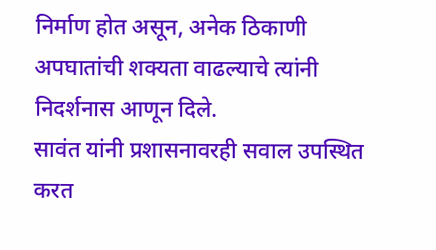निर्माण होत असून, अनेक ठिकाणी अपघातांची शक्यता वाढल्याचे त्यांनी निदर्शनास आणून दिले.
सावंत यांनी प्रशासनावरही सवाल उपस्थित करत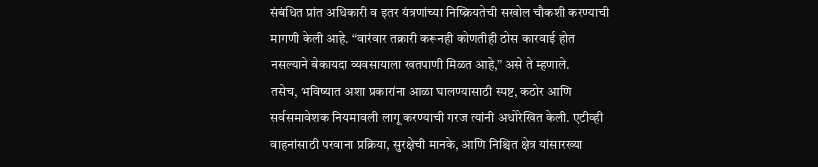संबंधित प्रांत अधिकारी व इतर यंत्रणांच्या निष्क्रियतेची सखोल चौकशी करण्याची मागणी केली आहे. “वारंवार तक्रारी करूनही कोणतीही ठोस कारवाई होत नसल्याने बेकायदा व्यवसायाला खतपाणी मिळत आहे,” असे ते म्हणाले.
तसेच, भविष्यात अशा प्रकारांना आळा घालण्यासाठी स्पष्ट, कठोर आणि सर्वसमावेशक नियमावली लागू करण्याची गरज त्यांनी अधोरेखित केली. एटीव्ही वाहनांसाठी परवाना प्रक्रिया, सुरक्षेची मानके, आणि निश्चित क्षेत्र यांसारख्या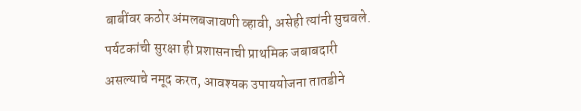बाबींवर कठोर अंमलबजावणी व्हावी, असेही त्यांनी सुचवले.
पर्यटकांची सुरक्षा ही प्रशासनाची प्राथमिक जबाबदारी असल्याचे नमूद करत, आवश्यक उपाययोजना तातडीने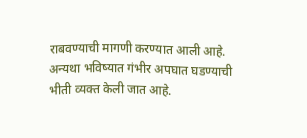राबवण्याची मागणी करण्यात आली आहे. अन्यथा भविष्यात गंभीर अपघात घडण्याची भीती व्यक्त केली जात आहे.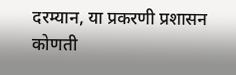दरम्यान, या प्रकरणी प्रशासन कोणती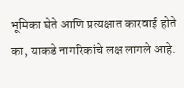भूमिका घेते आणि प्रत्यक्षात कारवाई होते का, याकडे नागरिकांचे लक्ष लागले आहे.